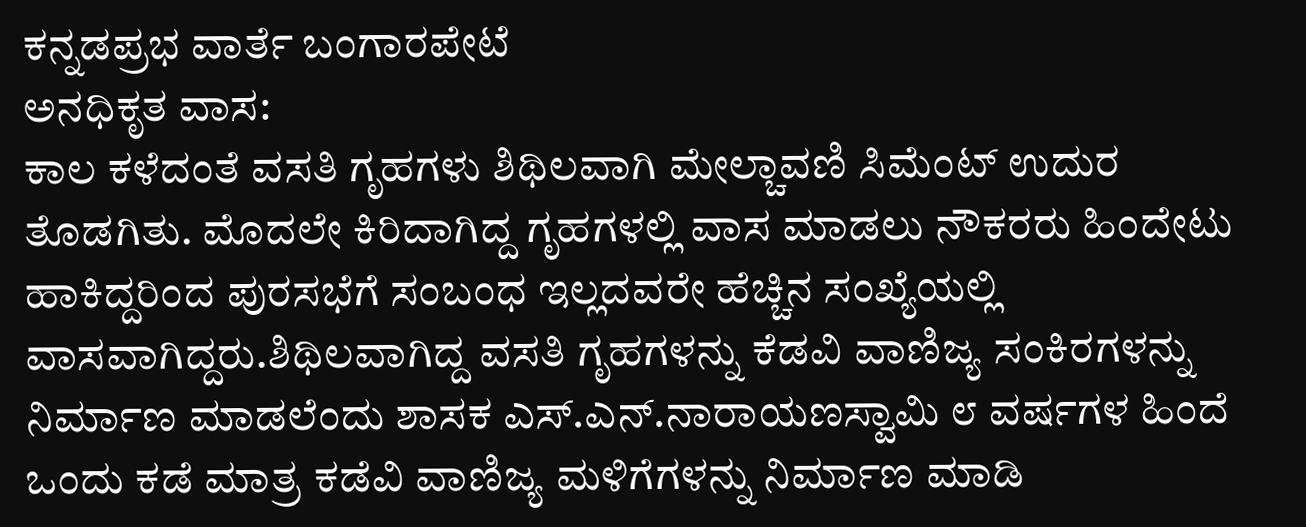ಕನ್ನಡಪ್ರಭ ವಾರ್ತೆ ಬಂಗಾರಪೇಟೆ
ಅನಧಿಕೃತ ವಾಸ:
ಕಾಲ ಕಳೆದಂತೆ ವಸತಿ ಗೃಹಗಳು ಶಿಥಿಲವಾಗಿ ಮೇಲ್ಚಾವಣಿ ಸಿಮೆಂಟ್ ಉದುರ ತೊಡಗಿತು. ಮೊದಲೇ ಕಿರಿದಾಗಿದ್ದ ಗೃಹಗಳಲ್ಲಿ ವಾಸ ಮಾಡಲು ನೌಕರರು ಹಿಂದೇಟು ಹಾಕಿದ್ದರಿಂದ ಪುರಸಭೆಗೆ ಸಂಬಂಧ ಇಲ್ಲದವರೇ ಹೆಚ್ಚಿನ ಸಂಖ್ಯೆಯಲ್ಲಿ ವಾಸವಾಗಿದ್ದರು.ಶಿಥಿಲವಾಗಿದ್ದ ವಸತಿ ಗೃಹಗಳನ್ನು ಕೆಡವಿ ವಾಣಿಜ್ಯ ಸಂಕಿರಗಳನ್ನು ನಿರ್ಮಾಣ ಮಾಡಲೆಂದು ಶಾಸಕ ಎಸ್.ಎನ್.ನಾರಾಯಣಸ್ವಾಮಿ ೮ ವರ್ಷಗಳ ಹಿಂದೆ ಒಂದು ಕಡೆ ಮಾತ್ರ ಕಡೆವಿ ವಾಣಿಜ್ಯ ಮಳಿಗೆಗಳನ್ನು ನಿರ್ಮಾಣ ಮಾಡಿ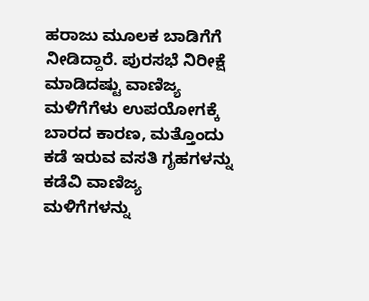ಹರಾಜು ಮೂಲಕ ಬಾಡಿಗೆಗೆ ನೀಡಿದ್ದಾರೆ. ಪುರಸಭೆ ನಿರೀಕ್ಷೆ ಮಾಡಿದಷ್ಟು ವಾಣಿಜ್ಯ ಮಳಿಗೆಗೆಳು ಉಪಯೋಗಕ್ಕೆ ಬಾರದ ಕಾರಣ, ಮತ್ತೊಂದು ಕಡೆ ಇರುವ ವಸತಿ ಗೃಹಗಳನ್ನು ಕಡೆವಿ ವಾಣಿಜ್ಯ ಮಳಿಗೆಗಳನ್ನು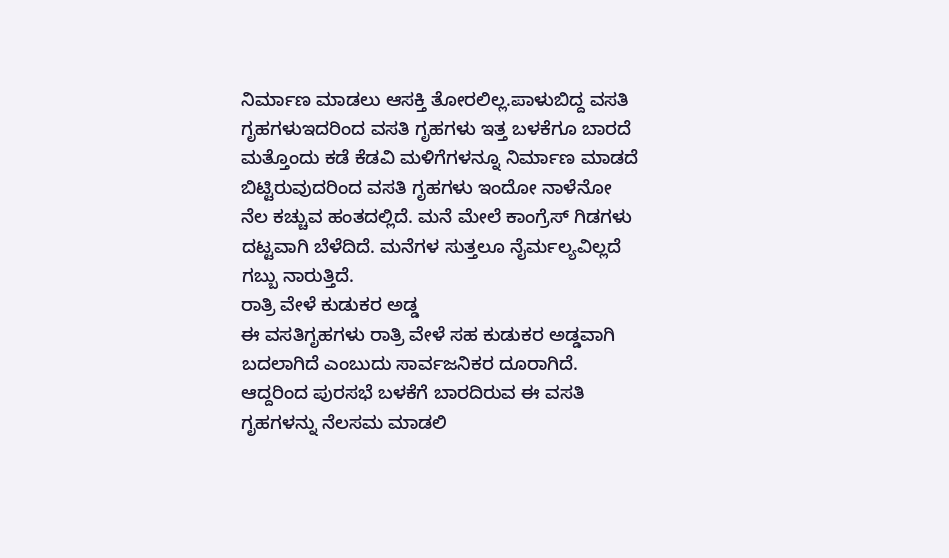ನಿರ್ಮಾಣ ಮಾಡಲು ಆಸಕ್ತಿ ತೋರಲಿಲ್ಲ.ಪಾಳುಬಿದ್ದ ವಸತಿ ಗೃಹಗಳುಇದರಿಂದ ವಸತಿ ಗೃಹಗಳು ಇತ್ತ ಬಳಕೆಗೂ ಬಾರದೆ ಮತ್ತೊಂದು ಕಡೆ ಕೆಡವಿ ಮಳಿಗೆಗಳನ್ನೂ ನಿರ್ಮಾಣ ಮಾಡದೆ ಬಿಟ್ಟಿರುವುದರಿಂದ ವಸತಿ ಗೃಹಗಳು ಇಂದೋ ನಾಳೆನೋ ನೆಲ ಕಚ್ಚುವ ಹಂತದಲ್ಲಿದೆ. ಮನೆ ಮೇಲೆ ಕಾಂಗ್ರೆಸ್ ಗಿಡಗಳು ದಟ್ಟವಾಗಿ ಬೆಳೆದಿದೆ. ಮನೆಗಳ ಸುತ್ತಲೂ ನೈರ್ಮಲ್ಯವಿಲ್ಲದೆ ಗಬ್ಬು ನಾರುತ್ತಿದೆ.
ರಾತ್ರಿ ವೇಳೆ ಕುಡುಕರ ಅಡ್ಡ
ಈ ವಸತಿಗೃಹಗಳು ರಾತ್ರಿ ವೇಳೆ ಸಹ ಕುಡುಕರ ಅಡ್ಡವಾಗಿ ಬದಲಾಗಿದೆ ಎಂಬುದು ಸಾರ್ವಜನಿಕರ ದೂರಾಗಿದೆ. ಆದ್ದರಿಂದ ಪುರಸಭೆ ಬಳಕೆಗೆ ಬಾರದಿರುವ ಈ ವಸತಿ ಗೃಹಗಳನ್ನು ನೆಲಸಮ ಮಾಡಲಿ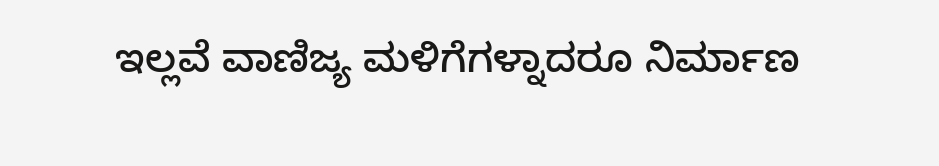ಇಲ್ಲವೆ ವಾಣಿಜ್ಯ ಮಳಿಗೆಗಳ್ನಾದರೂ ನಿರ್ಮಾಣ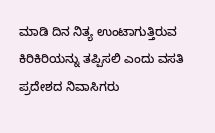ಮಾಡಿ ದಿನ ನಿತ್ಯ ಉಂಟಾಗುತ್ತಿರುವ ಕಿರಿಕಿರಿಯನ್ನು ತಪ್ಪಿಸಲಿ ಎಂದು ವಸತಿ ಪ್ರದೇಶದ ನಿವಾಸಿಗರು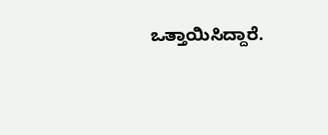ಒತ್ತಾಯಿಸಿದ್ದಾರೆ.